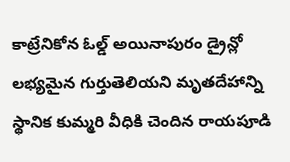కాట్రేనికోన ఓల్డ్ అయినాపురం డ్రైన్లో లభ్యమైన గుర్తుతెలియని మృతదేహాన్ని స్థానిక కుమ్మరి వీధికి చెందిన రాయపూడి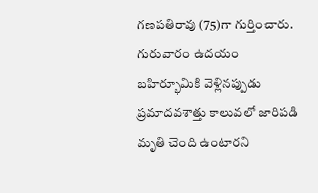గణపతిరావు (75)గా గుర్తించారు. గురువారం ఉదయం బహిర్భూమికి వెళ్లినప్పుడు ప్రమాదవశాత్తు కాలువలో జారిపడి మృతి చెంది ఉంటారని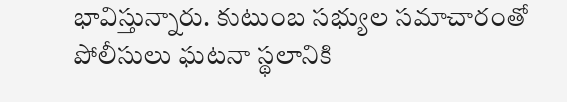భావిస్తున్నారు. కుటుంబ సభ్యుల సమాచారంతో పోలీసులు ఘటనా స్థలానికి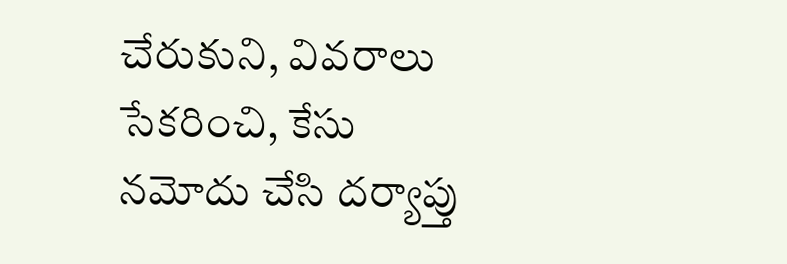చేరుకుని, వివరాలు సేకరించి, కేసు నమోదు చేసి దర్యాప్తు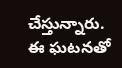చేస్తున్నారు. ఈ ఘటనతో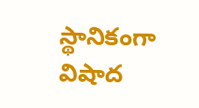స్థానికంగా విషాద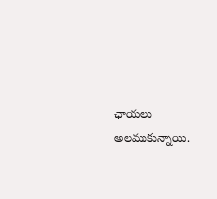ఛాయలు అలముకున్నాయి.